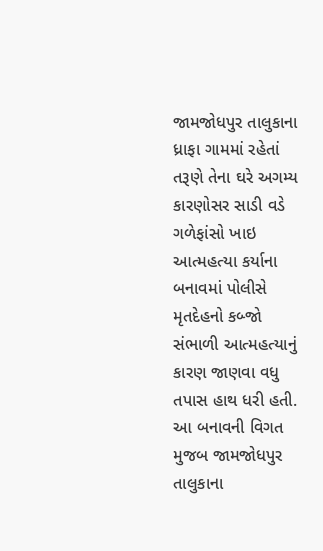જામજોધપુર તાલુકાના ધ્રાફા ગામમાં રહેતાં તરૂણે તેના ઘરે અગમ્ય કારણોસર સાડી વડે ગળેફાંસો ખાઇ આત્મહત્યા કર્યાના બનાવમાં પોલીસે મૃતદેહનો કબ્જો સંભાળી આત્મહત્યાનું કારણ જાણવા વધુ તપાસ હાથ ધરી હતી.
આ બનાવની વિગત મુજબ જામજોધપુર તાલુકાના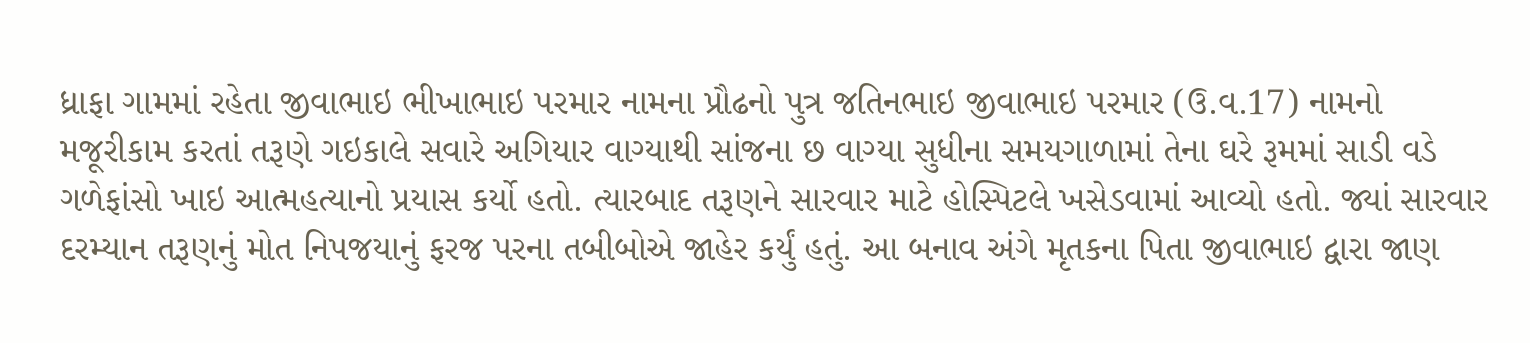ધ્રાફા ગામમાં રહેતા જીવાભાઇ ભીખાભાઇ પરમાર નામના પ્રૌઢનો પુત્ર જતિનભાઇ જીવાભાઇ પરમાર (ઉ.વ.17) નામનો મજૂરીકામ કરતાં તરૂણે ગઇકાલે સવારે અગિયાર વાગ્યાથી સાંજના છ વાગ્યા સુધીના સમયગાળામાં તેના ઘરે રૂમમાં સાડી વડે ગળેફાંસો ખાઇ આત્મહત્યાનો પ્રયાસ કર્યો હતો. ત્યારબાદ તરૂણને સારવાર માટે હોસ્પિટલે ખસેડવામાં આવ્યો હતો. જ્યાં સારવાર દરમ્યાન તરૂણનું મોત નિપજયાનું ફરજ પરના તબીબોએ જાહેર કર્યું હતું. આ બનાવ અંગે મૃતકના પિતા જીવાભાઇ દ્વારા જાણ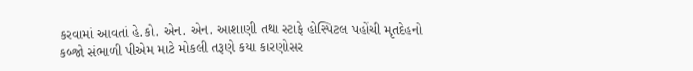કરવામાં આવતાં હે.કો. એન. એન. આશાણી તથા સ્ટાફે હોસ્પિટલ પહોંચી મૃતદેહનો કબ્જો સંભાળી પીએમ માટે મોકલી તરૂણે કયા કારણોસર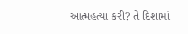આત્મહત્યા કરી? તે દિશામાં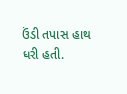ઉંડી તપાસ હાથ ધરી હતી.